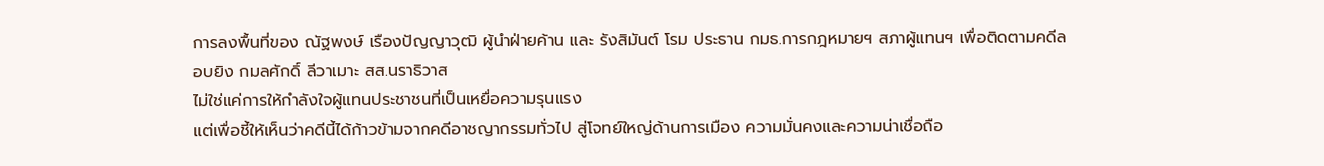การลงพื้นที่ของ ณัฐพงษ์ เรืองปัญญาวุฒิ ผู้นำฝ่ายค้าน และ รังสิมันต์ โรม ประธาน กมธ.การกฎหมายฯ สภาผู้แทนฯ เพื่อติดตามคดีลอบยิง กมลศักดิ์ ลีวาเมาะ สส.นราธิวาส
ไม่ใช่แค่การให้กำลังใจผู้แทนประชาชนที่เป็นเหยื่อความรุนแรง
แต่เพื่อชี้ให้เห็นว่าคดีนี้ได้ก้าวข้ามจากคดีอาชญากรรมทั่วไป สู่โจทย์ใหญ่ด้านการเมือง ความมั่นคงและความน่าเชื่อถือ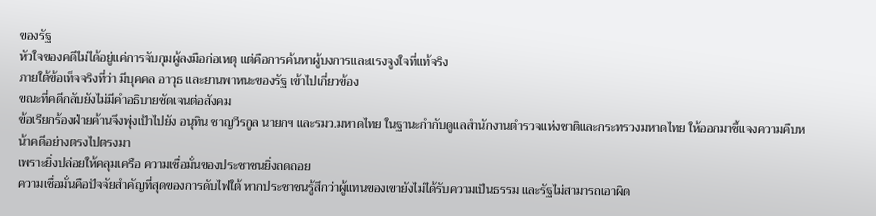ของรัฐ
หัวใจของคดีไม่ได้อยู่แค่การจับกุมผู้ลงมือก่อเหตุ แต่คือการค้นหาผู้บงการและแรงจูงใจที่แท้จริง
ภายใต้ข้อเท็จจริงที่ว่า มีบุคคล อาวุธ และยานพาหนะของรัฐ เข้าไปเกี่ยวข้อง
ขณะที่คดีกลับยังไม่มีคำอธิบายชัดเจนต่อสังคม
ข้อเรียกร้องฝ่ายค้านจึงพุ่งเป้าไปยัง อนุทิน ชาญวีรกูล นายกฯ และรมว.มหาดไทย ในฐานะกำกับดูแลสำนักงานตำรวจแห่งชาติและกระทรวงมหาดไทย ให้ออกมาชี้แจงความคืบหน้าคดีอย่างตรงไปตรงมา
เพราะยิ่งปล่อยให้คลุมเครือ ความเชื่อมั่นของประชาชนยิ่งถดถอย
ความเชื่อมั่นคือปัจจัยสำคัญที่สุดของการดับไฟใต้ หากประชาชนรู้สึกว่าผู้แทนของเขายังไม่ได้รับความเป็นธรรม และรัฐไม่สามารถเอาผิด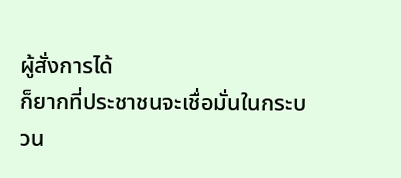ผู้สั่งการได้
ก็ยากที่ประชาชนจะเชื่อมั่นในกระบวน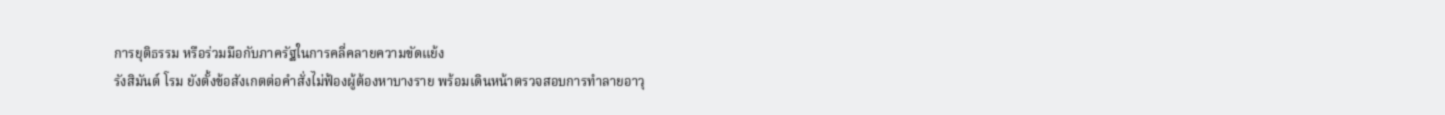การยุติธรรม หรือร่วมมือกับภาครัฐในการคลี่คลายความขัดแย้ง
รังสิมันต์ โรม ยังตั้งข้อสังเกตต่อคำสั่งไม่ฟ้องผู้ต้องหาบางราย พร้อมเดินหน้าตรวจสอบการทำลายอาวุ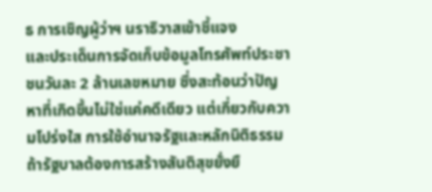ธ การเชิญผู้ว่าฯ นราธิวาสเข้าชี้แจง
และประเด็นการจัดเก็บข้อมูลโทรศัพท์ประชาชนวันละ 2 ล้านเลขหมาย ซึ่งสะท้อนว่าปัญหาที่เกิดขึ้นไม่ใช่แค่คดีเดียว แต่เกี่ยวกับความโปร่งใส การใช้อำนาจรัฐและหลักนิติธรรม
ถ้ารัฐบาลต้องการสร้างสันติสุขยั่งยื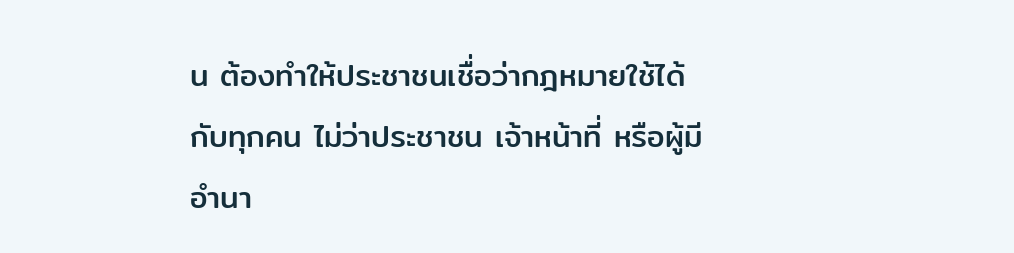น ต้องทำให้ประชาชนเชื่อว่ากฎหมายใช้ได้กับทุกคน ไม่ว่าประชาชน เจ้าหน้าที่ หรือผู้มีอำนา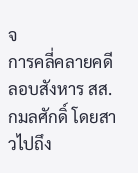จ
การคลี่คลายคดีลอบสังหาร สส.กมลศักดิ์ โดยสาวไปถึง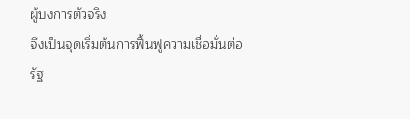ผู้บงการตัวจริง
จึงเป็นจุดเริ่มต้นการฟื้นฟูความเชื่อมั่นต่อรัฐ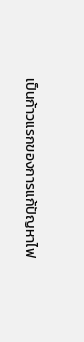เป็นก้าวแรกของการแก้ปัญหาไฟ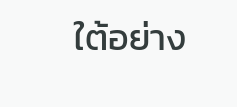ใต้อย่าง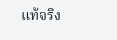แท้จริง